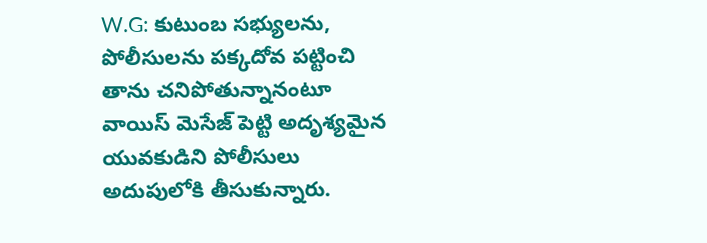W.G: కుటుంబ సభ్యులను, పోలీసులను పక్కదోవ పట్టించి తాను చనిపోతున్నానంటూ వాయిస్ మెసేజ్ పెట్టి అదృశ్యమైన యువకుడిని పోలీసులు అదుపులోకి తీసుకున్నారు.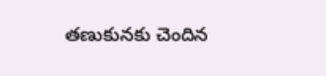తణుకునకు చెందిన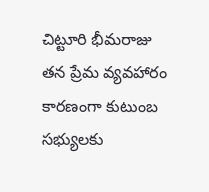చిట్టూరి భీమరాజు తన ప్రేమ వ్యవహారం కారణంగా కుటుంబ సభ్యులకు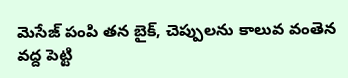మెసేజ్ పంపి తన బైక్, చెప్పులను కాలువ వంతెన వద్ద పెట్టి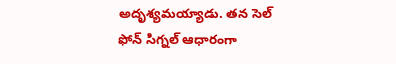అదృశ్యమయ్యాడు. తన సెల్ ఫోన్ సిగ్నల్ ఆధారంగా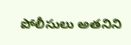పోలీసులు అతనిని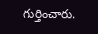గుర్తించారు.